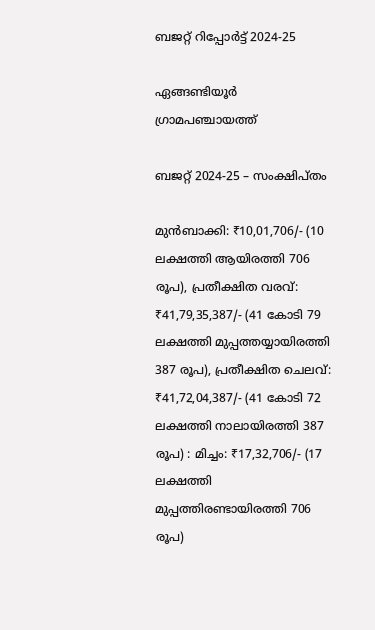ബജറ്റ് റിപ്പോർട്ട് 2024-25

ഏങ്ങണ്ടിയൂർ ഗ്രാമപഞ്ചായത്ത്

ബജറ്റ് 2024-25 – സംക്ഷിപ്തം

മുൻബാക്കി: ₹10,01,706/- (10 ലക്ഷത്തി ആയിരത്തി 706 രൂപ), പ്രതീക്ഷിത വരവ്: ₹41,79,35,387/- (41 കോടി 79 ലക്ഷത്തി മുപ്പത്തയ്യായിരത്തി 387 രൂപ), പ്രതീക്ഷിത ചെലവ്: ₹41,72,04,387/- (41 കോടി 72 ലക്ഷത്തി നാലായിരത്തി 387 രൂപ) : മിച്ചം: ₹17,32,706/- (17 ലക്ഷത്തി മുപ്പത്തിരണ്ടായിരത്തി 706 രൂപ)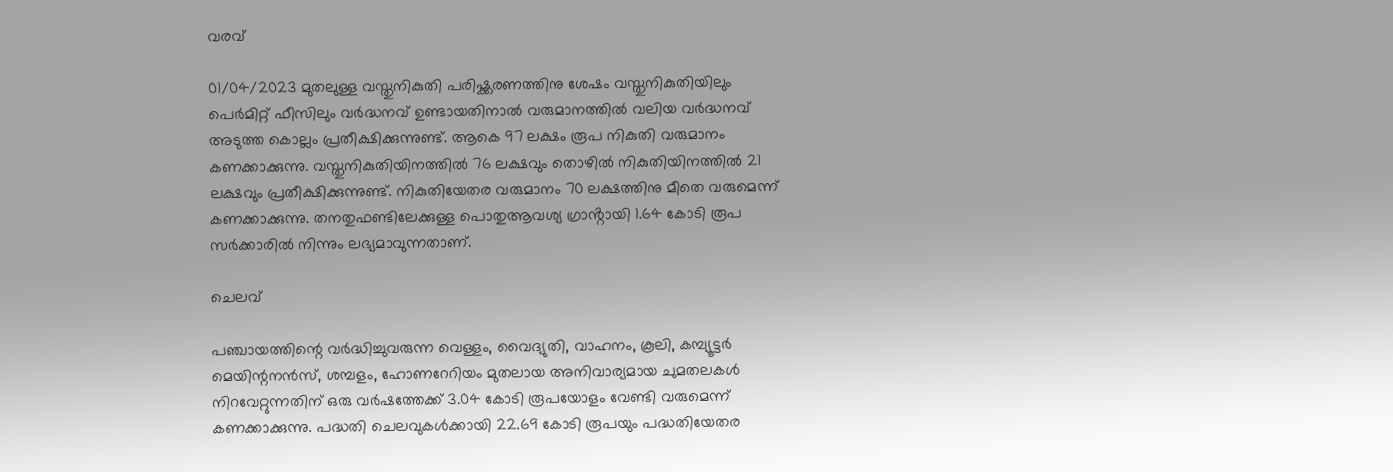വരവ്

01/04/2023 മുതലുള്ള വസ്തുനികുതി പരിഷ്ക്കരണത്തിനു ശേഷം വസ്തുനികുതിയിലും പെർമിറ്റ് ഫീസിലും വർദ്ധനവ് ഉണ്ടായതിനാൽ വരുമാനത്തിൽ വലിയ വർദ്ധനവ് അടുത്ത കൊല്ലം പ്രതീക്ഷിക്കുന്നുണ്ട്. ആകെ 97 ലക്ഷം രൂപ നികുതി വരുമാനം കണക്കാക്കുന്നു. വസ്തുനികുതിയിനത്തിൽ 76 ലക്ഷവും തൊഴിൽ നികുതിയിനത്തിൽ 21 ലക്ഷവും പ്രതീക്ഷിക്കുന്നുണ്ട്. നികുതിയേതര വരുമാനം 70 ലക്ഷത്തിനു മീതെ വരുമെന്ന് കണക്കാക്കുന്നു. തനതുഫണ്ടിലേക്കുള്ള പൊതുആവശ്യ ഗ്രാൻ്റായി 1.64 കോടി രൂപ സർക്കാരിൽ നിന്നും ലഭ്യമാവുന്നതാണ്.

ചെലവ്

പഞ്ചായത്തിന്റെ വർദ്ധിച്ചുവരുന്ന വെള്ളം, വൈദ്യുതി, വാഹനം, കൂലി, കമ്പ്യൂട്ടർ മെയിന്റനൻസ്, ശമ്പളം, ഹോണറേറിയം മുതലായ അനിവാര്യമായ ചുമതലകൾ നിറവേറ്റുന്നതിന് ഒരു വർഷത്തേക്ക് 3.04 കോടി രൂപയോളം വേണ്ടി വരുമെന്ന് കണക്കാക്കുന്നു. പദ്ധതി ചെലവുകൾക്കായി 22.69 കോടി രൂപയും പദ്ധതിയേതര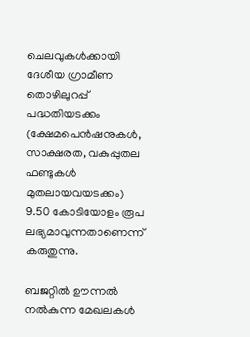ചെലവുകൾക്കായി ദേശീയ ഗ്രാമീണ തൊഴിലുറപ്പ് പദ്ധതിയടക്കം (ക്ഷേമപെൻഷനുകൾ, സാക്ഷരത, വകുപ്പുതല ഫണ്ടുകൾ മുതലായവയടക്കം) 9.50 കോടിയോളം രൂപ ലഭ്യമാവുന്നതാണെന്ന് കരുതുന്നു.

ബജറ്റിൽ ഊന്നൽ നൽകുന്ന മേഖലകൾ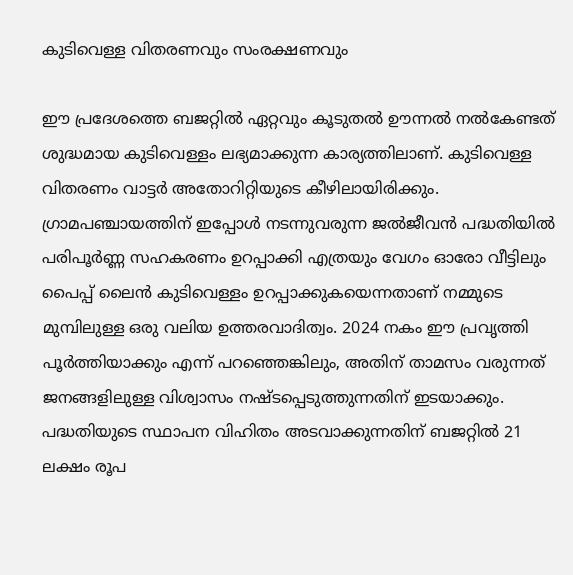കുടിവെള്ള വിതരണവും സംരക്ഷണവും

ഈ പ്രദേശത്തെ ബജറ്റിൽ ഏറ്റവും കൂടുതൽ ഊന്നൽ നൽകേണ്ടത് ശുദ്ധമായ കുടിവെള്ളം ലഭ്യമാക്കുന്ന കാര്യത്തിലാണ്. കുടിവെള്ള വിതരണം വാട്ടർ അതോറിറ്റിയുടെ കീഴിലായിരിക്കും. ഗ്രാമപഞ്ചായത്തിന് ഇപ്പോൾ നടന്നുവരുന്ന ജൽജീവൻ പദ്ധതിയിൽ പരിപൂർണ്ണ സഹകരണം ഉറപ്പാക്കി എത്രയും വേഗം ഓരോ വീട്ടിലും പൈപ്പ് ലൈൻ കുടിവെള്ളം ഉറപ്പാക്കുകയെന്നതാണ് നമ്മുടെ മുമ്പിലുള്ള ഒരു വലിയ ഉത്തരവാദിത്വം. 2024 നകം ഈ പ്രവൃത്തി പൂർത്തിയാക്കും എന്ന് പറഞ്ഞെങ്കിലും, അതിന് താമസം വരുന്നത് ജനങ്ങളിലുള്ള വിശ്വാസം നഷ്ടപ്പെടുത്തുന്നതിന് ഇടയാക്കും. പദ്ധതിയുടെ സ്ഥാപന വിഹിതം അടവാക്കുന്നതിന് ബജറ്റിൽ 21 ലക്ഷം രൂപ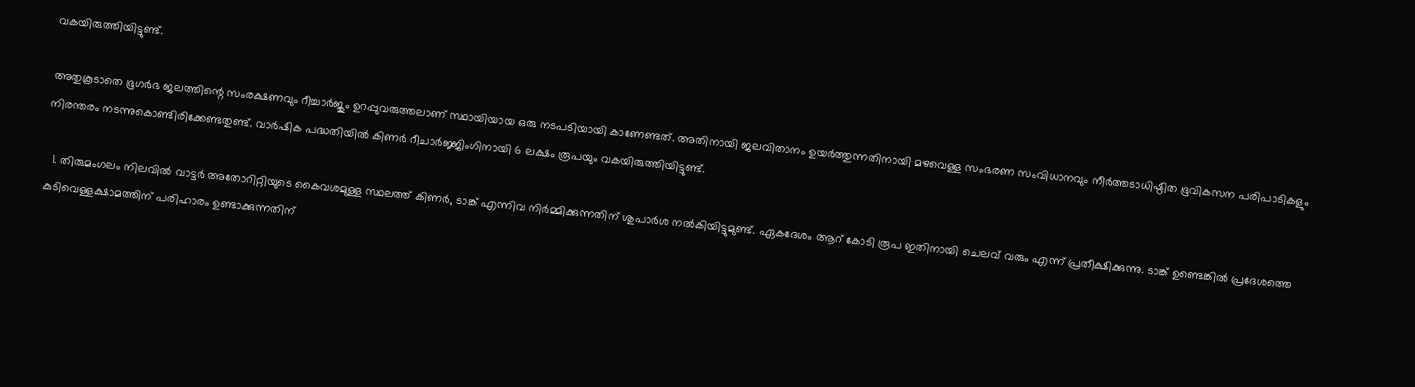വകയിരുത്തിയിട്ടുണ്ട്.

അതുകൂടാതെ ഭൂഗർഭ ജലത്തിന്റെ സംരക്ഷണവും റീച്ചാർജും ഉറപ്പുവരുത്തലാണ് സ്ഥായിയായ ഒരു നടപടിയായി കാണേണ്ടത്. അതിനായി ജലവിതാനം ഉയർത്തുന്നതിനായി മഴവെള്ള സംഭരണ സംവിധാനവും നീർത്തടാധിഷ്ഠിത ഭൂവികസന പരിപാടികളും നിരന്തരം നടന്നുകൊണ്ടിരിക്കേണ്ടതുണ്ട്. വാർഷിക പദ്ധതിയിൽ കിണർ റീചാർജ്ജിംഗിനായി 6 ലക്ഷം രൂപയും വകയിരുത്തിയിട്ടുണ്ട്.

  1. തിരുമംഗലം നിലവിൽ വാട്ടർ അതോറിറ്റിയുടെ കൈവശമുള്ള സ്ഥലത്ത് കിണർ, ടാങ്ക് എന്നിവ നിർമ്മിക്കുന്നതിന് ശുപാർശ നൽകിയിട്ടുമുണ്ട്. ഏകദേശം ആറ് കോടി രൂപ ഇതിനായി ചെലവ് വരും എന്ന് പ്രതീക്ഷിക്കുന്നു. ടാങ്ക് ഉണ്ടെങ്കിൽ പ്രദേശത്തെ കുടിവെള്ളക്ഷാമത്തിന് പരിഹാരം ഉണ്ടാക്കുന്നതിന്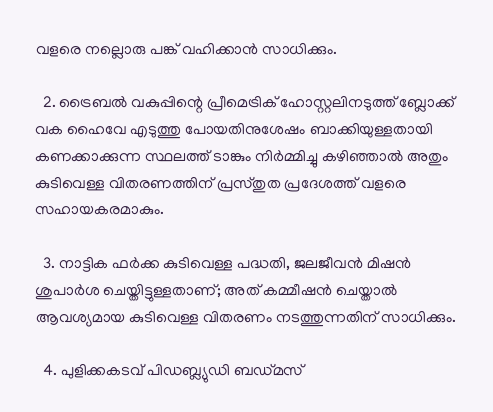വളരെ നല്ലൊരു പങ്ക് വഹിക്കാൻ സാധിക്കും.

  2. ട്രൈബൽ വകുപ്പിന്റെ പ്രീമെട്രിക് ഹോസ്റ്റലിനടുത്ത് ബ്ലോക്ക് വക ഹൈവേ എടുത്തു പോയതിനുശേഷം ബാക്കിയുള്ളതായി കണക്കാക്കുന്ന സ്ഥലത്ത് ടാങ്കും നിർമ്മിച്ചു കഴിഞ്ഞാൽ അതും കുടിവെള്ള വിതരണത്തിന് പ്രസ്തുത പ്രദേശത്ത് വളരെ സഹായകരമാകും.

  3. നാട്ടിക ഫർക്ക കുടിവെള്ള പദ്ധതി, ജലജീവൻ മിഷൻ ശുപാർശ ചെയ്തിട്ടുള്ളതാണ്; അത് കമ്മീഷൻ ചെയ്താൽ ആവശ്യമായ കുടിവെള്ള വിതരണം നടത്തുന്നതിന് സാധിക്കും.

  4. പുളിക്കകടവ് പിഡബ്ല്യുഡി ബഡ്മസ്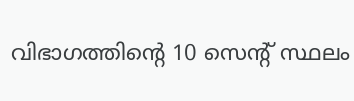വിഭാഗത്തിന്റെ 10 സെന്റ് സ്ഥലം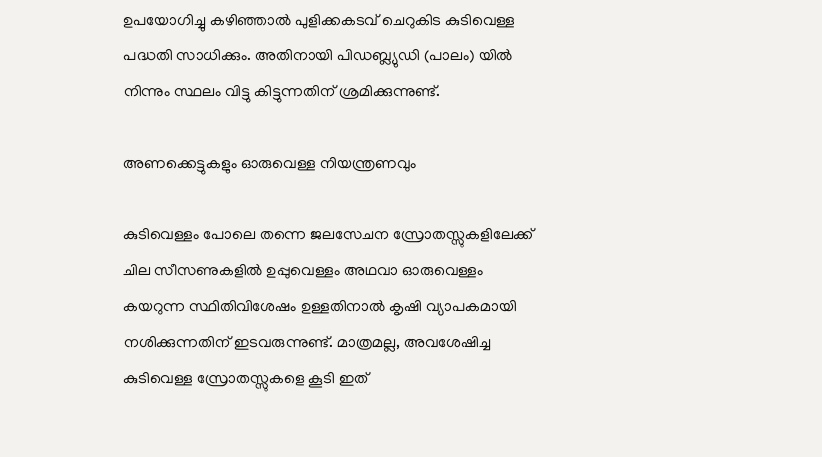ഉപയോഗിച്ചു കഴിഞ്ഞാൽ പുളിക്കകടവ് ചെറുകിട കുടിവെള്ള പദ്ധതി സാധിക്കും. അതിനായി പിഡബ്ല്യുഡി (പാലം) യിൽ നിന്നും സ്ഥലം വിട്ടു കിട്ടുന്നതിന് ശ്രമിക്കുന്നുണ്ട്.

അണക്കെട്ടുകളും ഓരുവെള്ള നിയന്ത്രണവും

കുടിവെള്ളം പോലെ തന്നെ ജലസേചന സ്രോതസ്സുകളിലേക്ക് ചില സീസണുകളിൽ ഉപ്പുവെള്ളം അഥവാ ഓരുവെള്ളം കയറുന്ന സ്ഥിതിവിശേഷം ഉള്ളതിനാൽ കൃഷി വ്യാപകമായി നശിക്കുന്നതിന് ഇടവരുന്നുണ്ട്. മാത്രമല്ല, അവശേഷിച്ച കുടിവെള്ള സ്രോതസ്സുകളെ കൂടി ഇത്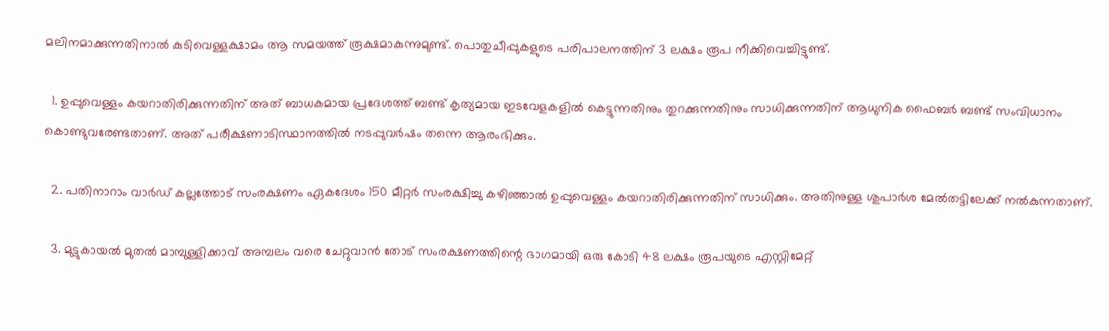മലിനമാക്കുന്നതിനാൽ കുടിവെള്ളക്ഷാമം ആ സമയത്ത് രൂക്ഷമാകുന്നുമുണ്ട്. പൊതുചീപ്പുകളുടെ പരിപാലനത്തിന് 3 ലക്ഷം രൂപ നീക്കിവെച്ചിട്ടുണ്ട്.

  1. ഉപ്പുവെള്ളം കയറാതിരിക്കുന്നതിന് അത് ബാധകമായ പ്രദേശത്ത് ബണ്ട് കൃത്യമായ ഇടവേളകളിൽ കെട്ടുന്നതിനും തുറക്കുന്നതിനും സാധിക്കുന്നതിന് ആധുനിക ഫൈബർ ബണ്ട് സംവിധാനം കൊണ്ടുവരേണ്ടതാണ്. അത് പരീക്ഷണാടിസ്ഥാനത്തിൽ നടപ്പുവർഷം തന്നെ ആരംഭിക്കും.

  2. പതിനാറാം വാർഡ് കല്ലത്തോട് സംരക്ഷണം ഏകദേശം 150 മീറ്റർ സംരക്ഷിച്ചു കഴിഞ്ഞാൽ ഉപ്പുവെള്ളം കയറാതിരിക്കുന്നതിന് സാധിക്കും. അതിനുള്ള ശുപാർശ മേൽതട്ടിലേക്ക് നൽകുന്നതാണ്.

  3. മുട്ടുകായൽ മുതൽ മാമ്പുള്ളിക്കാവ് അമ്പലം വരെ ചേറ്റുവാൻ തോട് സംരക്ഷണത്തിന്റെ ഭാഗമായി ഒരു കോടി 48 ലക്ഷം രൂപയുടെ എസ്റ്റിമേറ്റ്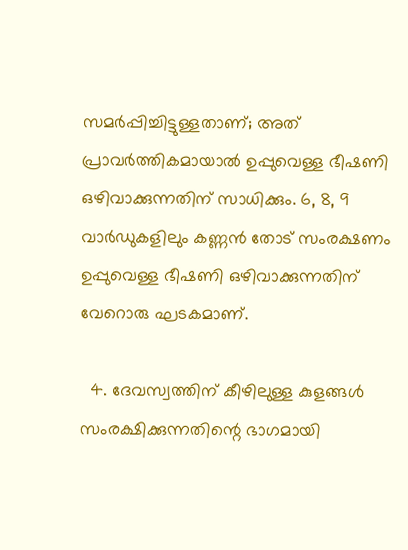സമർപ്പിച്ചിട്ടുള്ളതാണ്; അത് പ്രാവർത്തികമായാൽ ഉപ്പുവെള്ള ഭീഷണി ഒഴിവാക്കുന്നതിന് സാധിക്കും. 6, 8, 9 വാർഡുകളിലും കണ്ണൻ തോട് സംരക്ഷണം ഉപ്പുവെള്ള ഭീഷണി ഒഴിവാക്കുന്നതിന് വേറൊരു ഘടകമാണ്.

  4. ദേവസ്വത്തിന് കീഴിലുള്ള കുളങ്ങൾ സംരക്ഷിക്കുന്നതിന്റെ ഭാഗമായി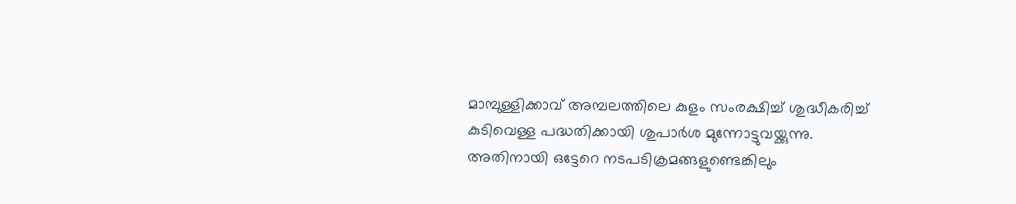മാമ്പുള്ളിക്കാവ് അമ്പലത്തിലെ കുളം സംരക്ഷിച്ച് ശുദ്ധീകരിച്ച് കുടിവെള്ള പദ്ധതിക്കായി ശുപാർശ മുന്നോട്ടുവയ്ക്കുന്നു. അതിനായി ഒട്ടേറെ നടപടിക്രമങ്ങളുണ്ടെങ്കിലും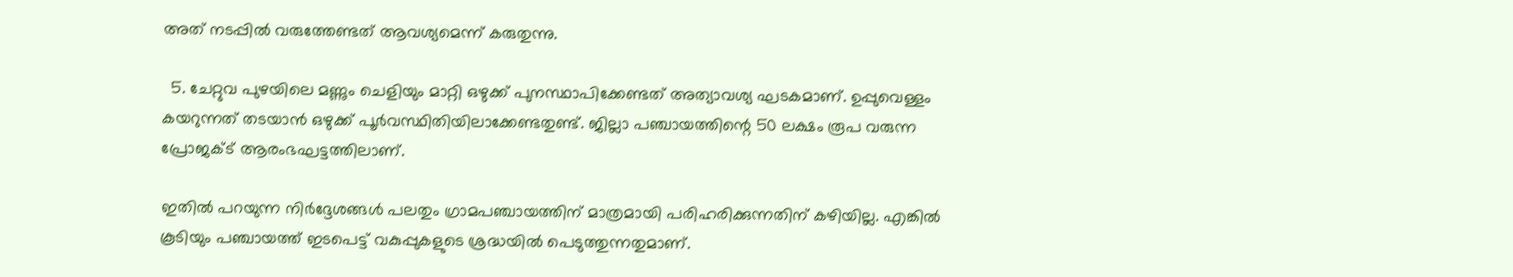അത് നടപ്പിൽ വരുത്തേണ്ടത് ആവശ്യമെന്ന് കരുതുന്നു.

  5. ചേറ്റുവ പുഴയിലെ മണ്ണും ചെളിയും മാറ്റി ഒഴുക്ക് പുനസ്ഥാപിക്കേണ്ടത് അത്യാവശ്യ ഘടകമാണ്. ഉപ്പുവെള്ളം കയറുന്നത് തടയാൻ ഒഴുക്ക് പൂർവസ്ഥിതിയിലാക്കേണ്ടതുണ്ട്. ജില്ലാ പഞ്ചായത്തിന്റെ 50 ലക്ഷം രൂപ വരുന്ന പ്രോജക്ട് ആരംഭഘട്ടത്തിലാണ്.

ഇതിൽ പറയുന്ന നിർദ്ദേശങ്ങൾ പലതും ഗ്രാമപഞ്ചായത്തിന് മാത്രമായി പരിഹരിക്കുന്നതിന് കഴിയില്ല. എങ്കിൽ കൂടിയും പഞ്ചായത്ത് ഇടപെട്ട് വകുപ്പുകളുടെ ശ്രദ്ധയിൽ പെടുത്തുന്നതുമാണ്.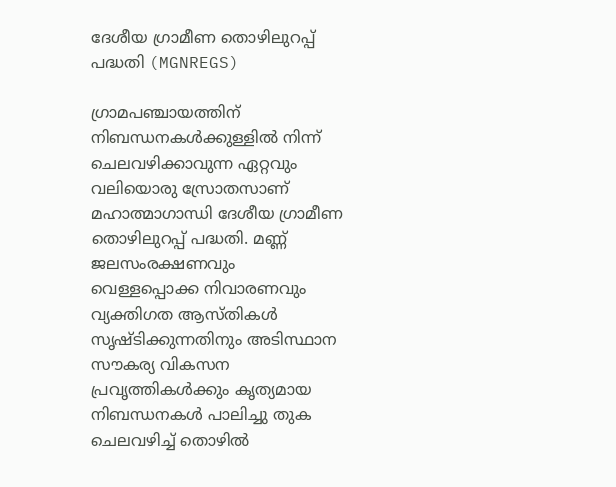ദേശീയ ഗ്രാമീണ തൊഴിലുറപ്പ് പദ്ധതി (MGNREGS)

ഗ്രാമപഞ്ചായത്തിന് നിബന്ധനകൾക്കുള്ളിൽ നിന്ന് ചെലവഴിക്കാവുന്ന ഏറ്റവും വലിയൊരു സ്രോതസാണ് മഹാത്മാഗാന്ധി ദേശീയ ഗ്രാമീണ തൊഴിലുറപ്പ് പദ്ധതി. മണ്ണ് ജലസംരക്ഷണവും വെള്ളപ്പൊക്ക നിവാരണവും വ്യക്തിഗത ആസ്തികൾ സൃഷ്ടിക്കുന്നതിനും അടിസ്ഥാന സൗകര്യ വികസന പ്രവൃത്തികൾക്കും കൃത്യമായ നിബന്ധനകൾ പാലിച്ചു തുക ചെലവഴിച്ച് തൊഴിൽ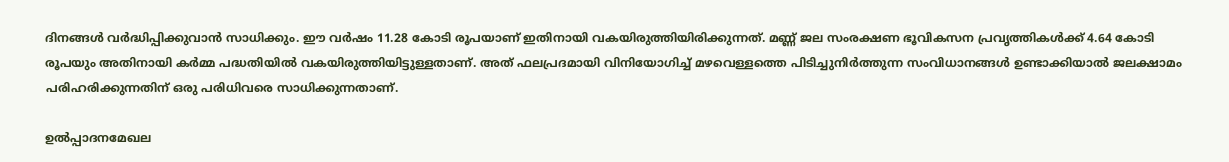ദിനങ്ങൾ വർദ്ധിപ്പിക്കുവാൻ സാധിക്കും. ഈ വർഷം 11.28 കോടി രൂപയാണ് ഇതിനായി വകയിരുത്തിയിരിക്കുന്നത്. മണ്ണ് ജല സംരക്ഷണ ഭൂവികസന പ്രവൃത്തികൾക്ക് 4.64 കോടി രൂപയും അതിനായി കർമ്മ പദ്ധതിയിൽ വകയിരുത്തിയിട്ടുള്ളതാണ്. അത് ഫലപ്രദമായി വിനിയോഗിച്ച് മഴവെള്ളത്തെ പിടിച്ചുനിർത്തുന്ന സംവിധാനങ്ങൾ ഉണ്ടാക്കിയാൽ ജലക്ഷാമം പരിഹരിക്കുന്നതിന് ഒരു പരിധിവരെ സാധിക്കുന്നതാണ്.

ഉൽപ്പാദനമേഖല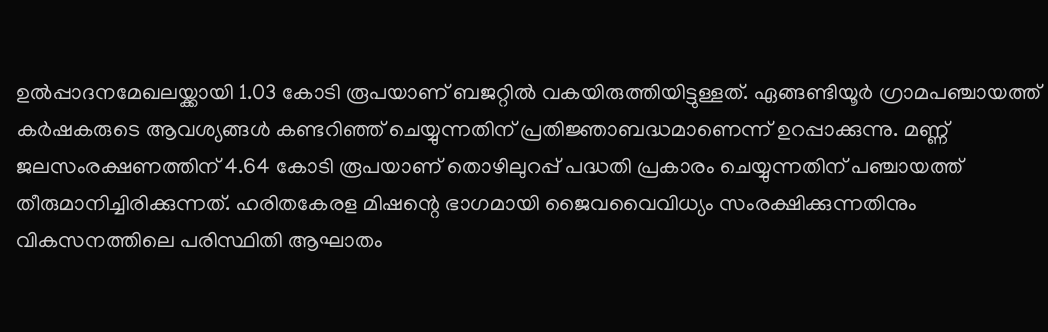ഉൽപ്പാദനമേഖലയ്ക്കായി 1.03 കോടി രൂപയാണ് ബജറ്റിൽ വകയിരുത്തിയിട്ടുള്ളത്. ഏങ്ങണ്ടിയൂർ ഗ്രാമപഞ്ചായത്ത് കർഷകരുടെ ആവശ്യങ്ങൾ കണ്ടറിഞ്ഞ് ചെയ്യുന്നതിന് പ്രതിജ്ഞാബദ്ധമാണെന്ന് ഉറപ്പാക്കുന്നു. മണ്ണ് ജലസംരക്ഷണത്തിന് 4.64 കോടി രൂപയാണ് തൊഴിലുറപ്പ് പദ്ധതി പ്രകാരം ചെയ്യുന്നതിന് പഞ്ചായത്ത് തീരുമാനിച്ചിരിക്കുന്നത്. ഹരിതകേരള മിഷന്റെ ഭാഗമായി ജൈവവൈവിധ്യം സംരക്ഷിക്കുന്നതിനും വികസനത്തിലെ പരിസ്ഥിതി ആഘാതം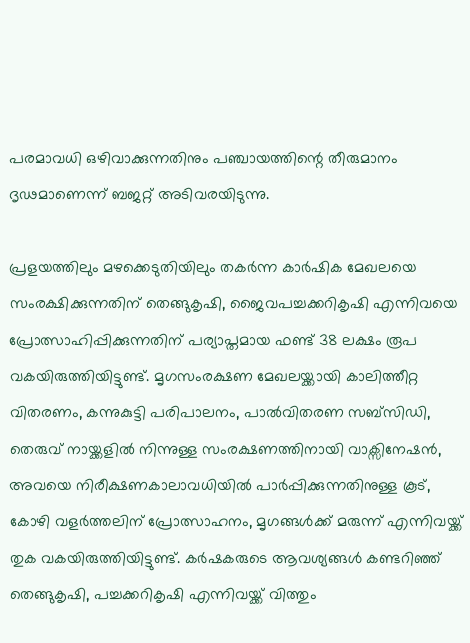പരമാവധി ഒഴിവാക്കുന്നതിനും പഞ്ചായത്തിന്റെ തീരുമാനം ദൃഢമാണെന്ന് ബജറ്റ് അടിവരയിടുന്നു.

പ്രളയത്തിലും മഴക്കെടുതിയിലും തകർന്ന കാർഷിക മേഖലയെ സംരക്ഷിക്കുന്നതിന് തെങ്ങുകൃഷി, ജൈവപച്ചക്കറികൃഷി എന്നിവയെ പ്രോത്സാഹിപ്പിക്കുന്നതിന് പര്യാപ്തമായ ഫണ്ട് 38 ലക്ഷം രൂപ വകയിരുത്തിയിട്ടുണ്ട്. മൃഗസംരക്ഷണ മേഖലയ്ക്കായി കാലിത്തീറ്റ വിതരണം, കന്നുകുട്ടി പരിപാലനം, പാൽവിതരണ സബ്‌സിഡി, തെരുവ് നായ്ക്കളിൽ നിന്നുള്ള സംരക്ഷണത്തിനായി വാക്സിനേഷൻ, അവയെ നിരീക്ഷണകാലാവധിയിൽ പാർപ്പിക്കുന്നതിനുള്ള കൂട്, കോഴി വളർത്തലിന് പ്രോത്സാഹനം, മൃഗങ്ങൾക്ക് മരുന്ന് എന്നിവയ്ക്ക് തുക വകയിരുത്തിയിട്ടുണ്ട്. കർഷകരുടെ ആവശ്യങ്ങൾ കണ്ടറിഞ്ഞ് തെങ്ങുകൃഷി, പച്ചക്കറികൃഷി എന്നിവയ്ക്ക് വിത്തും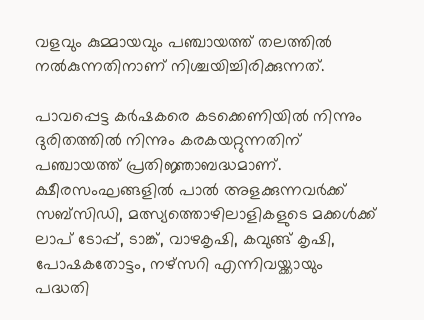വളവും കുമ്മായവും പഞ്ചായത്ത് തലത്തിൽ നൽകുന്നതിനാണ് നിശ്ചയിച്ചിരിക്കുന്നത്.

പാവപ്പെട്ട കർഷകരെ കടക്കെണിയിൽ നിന്നും ദുരിതത്തിൽ നിന്നും കരകയറ്റുന്നതിന് പഞ്ചായത്ത് പ്രതിജ്ഞാബദ്ധമാണ്. ക്ഷീരസംഘങ്ങളിൽ പാൽ അളക്കുന്നവർക്ക് സബ്‌സിഡി, മത്സ്യത്തൊഴിലാളികളുടെ മക്കൾക്ക് ലാപ് ടോപ്പ്, ടാങ്ക്, വാഴകൃഷി, കവുങ്ങ് കൃഷി, പോഷകതോട്ടം, നഴ്‌സറി എന്നിവയ്ക്കായും പദ്ധതി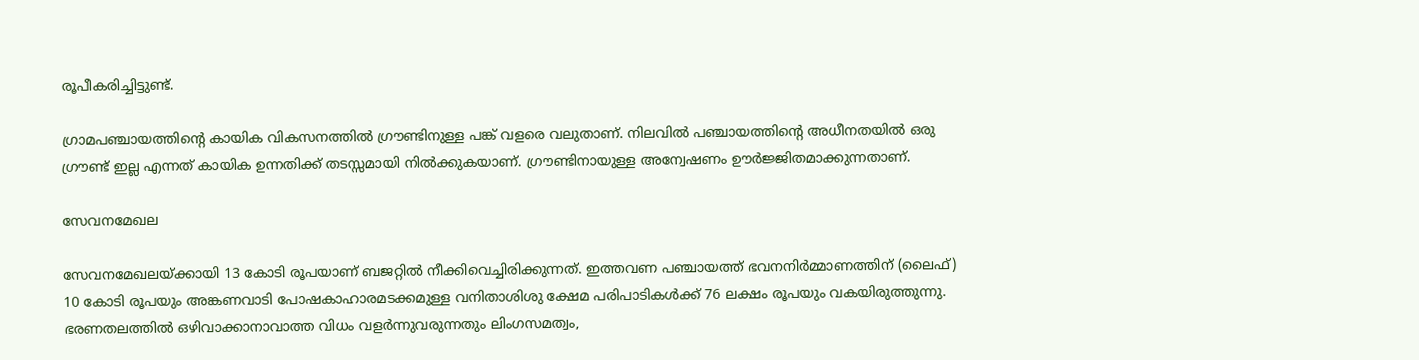രൂപീകരിച്ചിട്ടുണ്ട്.

ഗ്രാമപഞ്ചായത്തിന്റെ കായിക വികസനത്തിൽ ഗ്രൗണ്ടിനുള്ള പങ്ക് വളരെ വലുതാണ്. നിലവിൽ പഞ്ചായത്തിന്റെ അധീനതയിൽ ഒരു ഗ്രൗണ്ട് ഇല്ല എന്നത് കായിക ഉന്നതിക്ക് തടസ്സമായി നിൽക്കുകയാണ്. ഗ്രൗണ്ടിനായുള്ള അന്വേഷണം ഊർജ്ജിതമാക്കുന്നതാണ്.

സേവനമേഖല

സേവനമേഖലയ്ക്കായി 13 കോടി രൂപയാണ് ബജറ്റിൽ നീക്കിവെച്ചിരിക്കുന്നത്. ഇത്തവണ പഞ്ചായത്ത് ഭവനനിർമ്മാണത്തിന് (ലൈഫ്) 10 കോടി രൂപയും അങ്കണവാടി പോഷകാഹാരമടക്കമുള്ള വനിതാശിശു ക്ഷേമ പരിപാടികൾക്ക് 76 ലക്ഷം രൂപയും വകയിരുത്തുന്നു. ഭരണതലത്തിൽ ഒഴിവാക്കാനാവാത്ത വിധം വളർന്നുവരുന്നതും ലിംഗസമത്വം,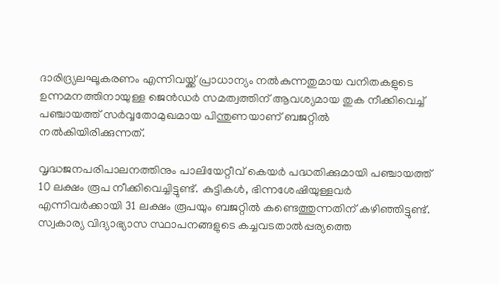ദാരിദ്ര്യലഘൂകരണം എന്നിവയ്ക്ക് പ്രാധാന്യം നൽകുന്നതുമായ വനിതകളുടെ ഉന്നമനത്തിനായുള്ള ജെൻഡർ സമത്വത്തിന് ആവശ്യമായ തുക നീക്കിവെച്ച് പഞ്ചായത്ത് സർവ്വതോമുഖമായ പിന്തുണയാണ് ബജറ്റിൽ നൽകിയിരിക്കുന്നത്.

വൃദ്ധജനപരിപാലനത്തിനും പാലിയേറ്റീവ് കെയർ പദ്ധതിക്കുമായി പഞ്ചായത്ത് 10 ലക്ഷം രൂപ നീക്കിവെച്ചിട്ടുണ്ട്. കുട്ടികൾ, ഭിന്നശേഷിയുള്ളവർ എന്നിവർക്കായി 31 ലക്ഷം രൂപയും ബജറ്റിൽ കണ്ടെത്തുന്നതിന് കഴിഞ്ഞിട്ടുണ്ട്. സ്വകാര്യ വിദ്യാഭ്യാസ സ്ഥാപനങ്ങളുടെ കച്ചവടതാൽപ്പര്യത്തെ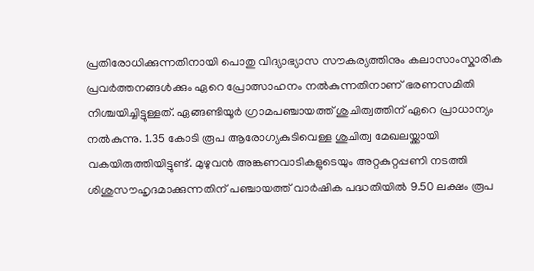പ്രതിരോധിക്കുന്നതിനായി പൊതു വിദ്യാഭ്യാസ സൗകര്യത്തിനും കലാസാംസ്കാരിക പ്രവർത്തനങ്ങൾക്കും ഏറെ പ്രോത്സാഹനം നൽകുന്നതിനാണ് ഭരണസമിതി നിശ്ചയിച്ചിട്ടുള്ളത്. ഏങ്ങണ്ടിയൂർ ഗ്രാമപഞ്ചായത്ത് ശുചിത്വത്തിന് ഏറെ പ്രാധാന്യം നൽകുന്നു. 1.35 കോടി രൂപ ആരോഗ്യകുടിവെള്ള ശുചിത്വ മേഖലയ്ക്കായി വകയിരുത്തിയിട്ടുണ്ട്. മുഴുവൻ അങ്കണവാടികളുടെയും അറ്റകുറ്റപ്പണി നടത്തി ശിശുസൗഹൃദമാക്കുന്നതിന് പഞ്ചായത്ത് വാർഷിക പദ്ധതിയിൽ 9.50 ലക്ഷം രൂപ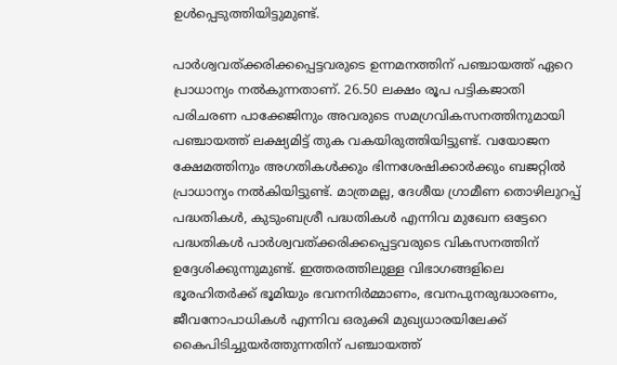ഉൾപ്പെടുത്തിയിട്ടുമുണ്ട്.

പാർശ്വവത്ക്കരിക്കപ്പെട്ടവരുടെ ഉന്നമനത്തിന് പഞ്ചായത്ത് ഏറെ പ്രാധാന്യം നൽകുന്നതാണ്. 26.50 ലക്ഷം രൂപ പട്ടികജാതി പരിചരണ പാക്കേജിനും അവരുടെ സമഗ്രവികസനത്തിനുമായി പഞ്ചായത്ത് ലക്ഷ്യമിട്ട് തുക വകയിരുത്തിയിട്ടുണ്ട്. വയോജന ക്ഷേമത്തിനും അഗതികൾക്കും ഭിന്നശേഷിക്കാർക്കും ബജറ്റിൽ പ്രാധാന്യം നൽകിയിട്ടുണ്ട്. മാത്രമല്ല, ദേശീയ ഗ്രാമീണ തൊഴിലുറപ്പ് പദ്ധതികൾ, കുടുംബശ്രീ പദ്ധതികൾ എന്നിവ മുഖേന ഒട്ടേറെ പദ്ധതികൾ പാർശ്വവത്ക്കരിക്കപ്പെട്ടവരുടെ വികസനത്തിന് ഉദ്ദേശിക്കുന്നുമുണ്ട്. ഇത്തരത്തിലുള്ള വിഭാഗങ്ങളിലെ ഭൂരഹിതർക്ക് ഭൂമിയും ഭവനനിർമ്മാണം, ഭവനപുനരുദ്ധാരണം, ജീവനോപാധികൾ എന്നിവ ഒരുക്കി മുഖ്യധാരയിലേക്ക് കൈപിടിച്ചുയർത്തുന്നതിന് പഞ്ചായത്ത്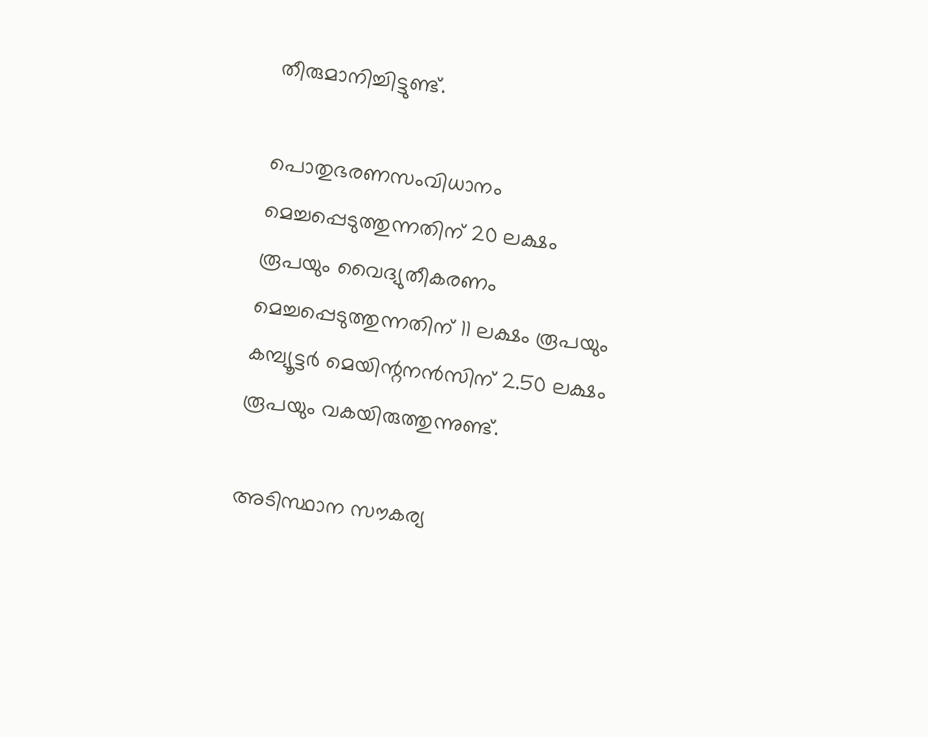തീരുമാനിച്ചിട്ടുണ്ട്.

പൊതുഭരണസംവിധാനം മെച്ചപ്പെടുത്തുന്നതിന് 20 ലക്ഷം രൂപയും വൈദ്യുതീകരണം മെച്ചപ്പെടുത്തുന്നതിന് 11 ലക്ഷം രൂപയും കമ്പ്യൂട്ടർ മെയിന്റനൻസിന് 2.50 ലക്ഷം രൂപയും വകയിരുത്തുന്നുണ്ട്.

അടിസ്ഥാന സൗകര്യ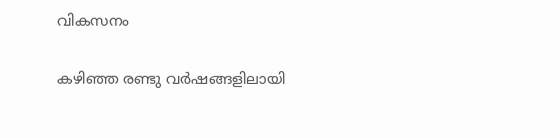വികസനം

കഴിഞ്ഞ രണ്ടു വർഷങ്ങളിലായി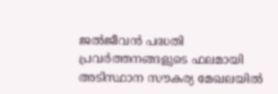ജൽജീവൻ പദ്ധതി പ്രവർത്തനങ്ങളുടെ ഫലമായി അടിസ്ഥാന സൗകര്യ മേഖലയിൽ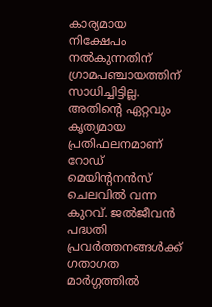കാര്യമായ നിക്ഷേപം നൽകുന്നതിന് ഗ്രാമപഞ്ചായത്തിന് സാധിച്ചിട്ടില്ല. അതിന്റെ ഏറ്റവും കൃത്യമായ പ്രതിഫലനമാണ് റോഡ് മെയിന്റനൻസ് ചെലവിൽ വന്ന കുറവ്. ജൽജീവൻ പദ്ധതി പ്രവർത്തനങ്ങൾക്ക് ഗതാഗത മാർഗ്ഗത്തിൽ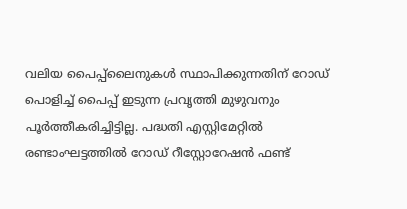വലിയ പൈപ്പ്‌ലൈനുകൾ സ്ഥാപിക്കുന്നതിന് റോഡ് പൊളിച്ച് പൈപ്പ് ഇടുന്ന പ്രവൃത്തി മുഴുവനും പൂർത്തീകരിച്ചിട്ടില്ല. പദ്ധതി എസ്റ്റിമേറ്റിൽ രണ്ടാംഘട്ടത്തിൽ റോഡ് റീസ്റ്റോറേഷൻ ഫണ്ട്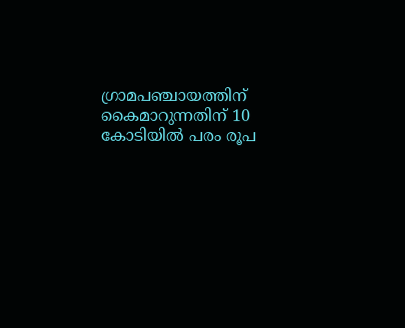ഗ്രാമപഞ്ചായത്തിന് കൈമാറുന്നതിന് 10 കോടിയിൽ പരം രൂപ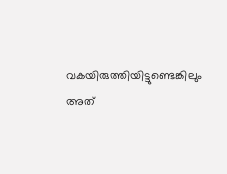വകയിരുത്തിയിട്ടുണ്ടെങ്കിലും അത്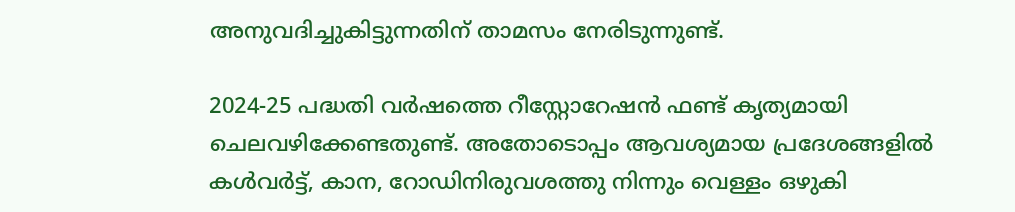അനുവദിച്ചുകിട്ടുന്നതിന് താമസം നേരിടുന്നുണ്ട്.

2024-25 പദ്ധതി വർഷത്തെ റീസ്റ്റോറേഷൻ ഫണ്ട് കൃത്യമായി ചെലവഴിക്കേണ്ടതുണ്ട്. അതോടൊപ്പം ആവശ്യമായ പ്രദേശങ്ങളിൽ കൾവർട്ട്, കാന, റോഡിനിരുവശത്തു നിന്നും വെള്ളം ഒഴുകി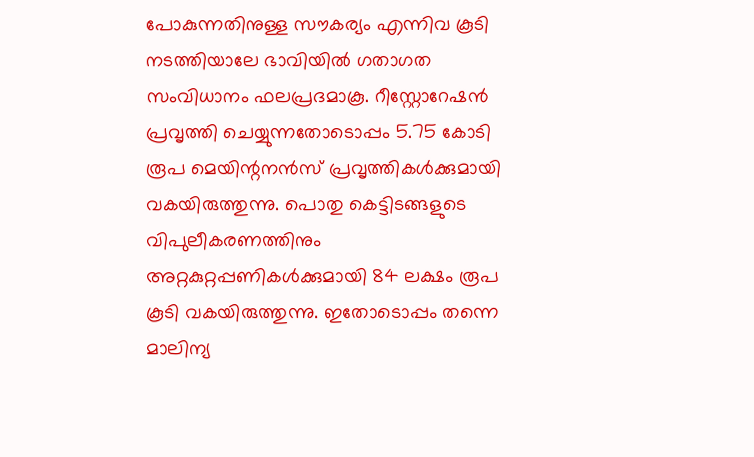പോകുന്നതിനുള്ള സൗകര്യം എന്നിവ കൂടി നടത്തിയാലേ ഭാവിയിൽ ഗതാഗത സംവിധാനം ഫലപ്രദമാകൂ. റീസ്റ്റോറേഷൻ പ്രവൃത്തി ചെയ്യുന്നതോടൊപ്പം 5.75 കോടി രൂപ മെയിന്റനൻസ് പ്രവൃത്തികൾക്കുമായി വകയിരുത്തുന്നു. പൊതു കെട്ടിടങ്ങളുടെ വിപുലീകരണത്തിനും അറ്റകുറ്റപ്പണികൾക്കുമായി 84 ലക്ഷം രൂപ കൂടി വകയിരുത്തുന്നു. ഇതോടൊപ്പം തന്നെ മാലിന്യ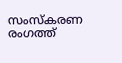സംസ്കരണ രംഗത്ത്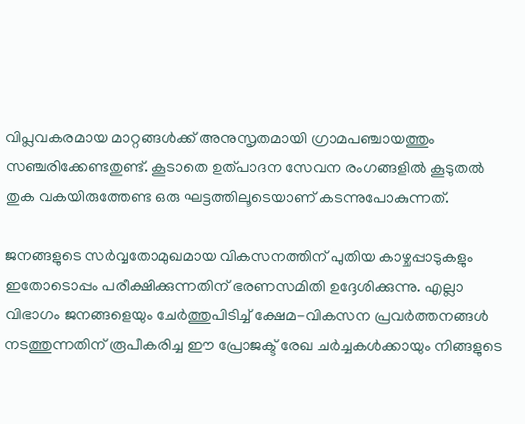വിപ്ലവകരമായ മാറ്റങ്ങൾക്ക് അനുസൃതമായി ഗ്രാമപഞ്ചായത്തും സഞ്ചരിക്കേണ്ടതുണ്ട്. കൂടാതെ ഉത്പാദന സേവന രംഗങ്ങളിൽ കൂടുതൽ തുക വകയിരുത്തേണ്ട ഒരു ഘട്ടത്തിലൂടെയാണ് കടന്നുപോകുന്നത്.

ജനങ്ങളുടെ സർവ്വതോമുഖമായ വികസനത്തിന് പുതിയ കാഴ്ചപ്പാടുകളും ഇതോടൊപ്പം പരീക്ഷിക്കുന്നതിന് ഭരണസമിതി ഉദ്ദേശിക്കുന്നു. എല്ലാ വിഭാഗം ജനങ്ങളെയും ചേർത്തുപിടിച്ച് ക്ഷേമ-വികസന പ്രവർത്തനങ്ങൾ നടത്തുന്നതിന് രൂപീകരിച്ച ഈ പ്രോജക്ട് രേഖ ചർച്ചകൾക്കായും നിങ്ങളുടെ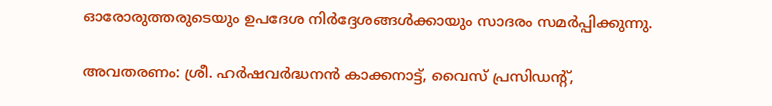ഓരോരുത്തരുടെയും ഉപദേശ നിർദ്ദേശങ്ങൾക്കായും സാദരം സമർപ്പിക്കുന്നു.

അവതരണം: ശ്രീ. ഹർഷവർദ്ധനൻ കാക്കനാട്ട്, വൈസ് പ്രസിഡന്റ്,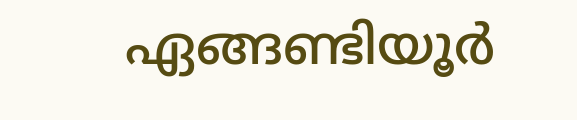ഏങ്ങണ്ടിയൂർ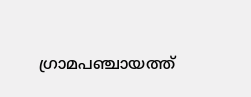ഗ്രാമപഞ്ചായത്ത്